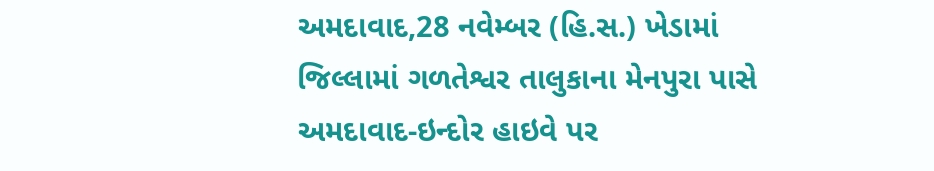અમદાવાદ,28 નવેમ્બર (હિ.સ.) ખેડામાં જિલ્લામાં ગળતેશ્વર તાલુકાના મેનપુરા પાસે અમદાવાદ-ઇન્દોર હાઇવે પર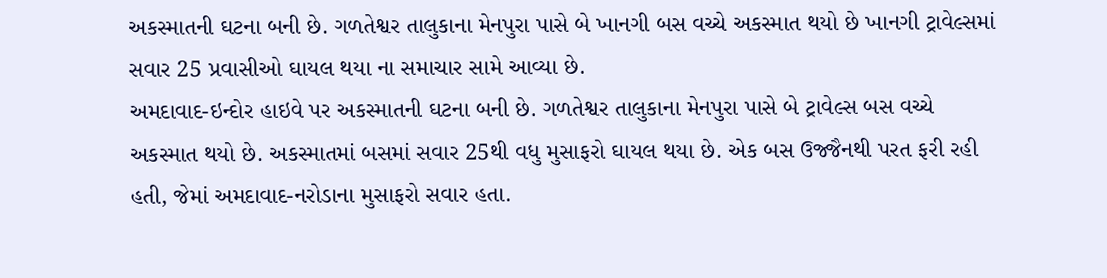અકસ્માતની ઘટના બની છે. ગળતેશ્વર તાલુકાના મેનપુરા પાસે બે ખાનગી બસ વચ્ચે અકસ્માત થયો છે ખાનગી ટ્રાવેલ્સમાં સવાર 25 પ્રવાસીઓ ઘાયલ થયા ના સમાચાર સામે આવ્યા છે.
અમદાવાદ-ઇન્દોર હાઇવે પર અકસ્માતની ઘટના બની છે. ગળતેશ્વર તાલુકાના મેનપુરા પાસે બે ટ્રાવેલ્સ બસ વચ્ચે અકસ્માત થયો છે. અકસ્માતમાં બસમાં સવાર 25થી વધુ મુસાફરો ઘાયલ થયા છે. એક બસ ઉજ્જૈનથી પરત ફરી રહી હતી, જેમાં અમદાવાદ-નરોડાના મુસાફરો સવાર હતા.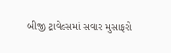બીજી ટ્રાવેલ્સમાં સવાર મુસાફરો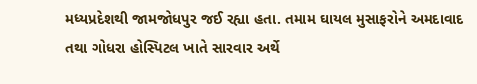મધ્યપ્રદેશથી જામજોધપુર જઈ રહ્યા હતા. તમામ ઘાયલ મુસાફરોને અમદાવાદ તથા ગોધરા હોસ્પિટલ ખાતે સારવાર અર્થે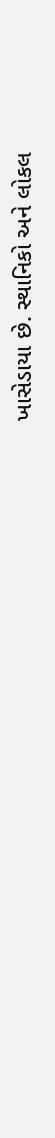ખાસેડાયા છે. સ્થાનિકો અને લોકલ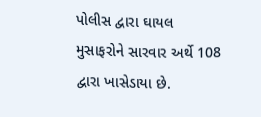પોલીસ દ્વારા ઘાયલ મુસાફરોને સારવાર અર્થે 108 દ્વારા ખાસેડાયા છે.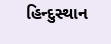હિન્દુસ્થાન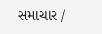સમાચાર /